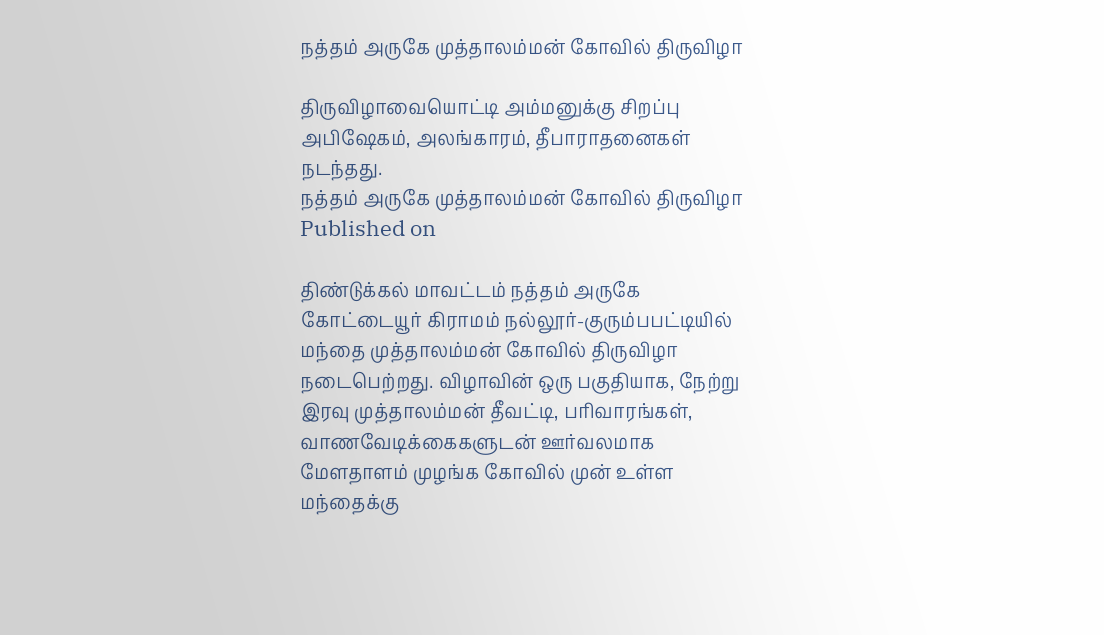நத்தம் அருகே முத்தாலம்மன் கோவில் திருவிழா

திருவிழாவையொட்டி அம்மனுக்கு சிறப்பு அபிஷேகம், அலங்காரம், தீபாராதனைகள் நடந்தது.
நத்தம் அருகே முத்தாலம்மன் கோவில் திருவிழா
Published on

திண்டுக்கல் மாவட்டம் நத்தம் அருகே கோட்டையூர் கிராமம் நல்லூர்-குரும்பபட்டியில் மந்தை முத்தாலம்மன் கோவில் திருவிழா நடைபெற்றது. விழாவின் ஒரு பகுதியாக, நேற்று இரவு முத்தாலம்மன் தீவட்டி, பரிவாரங்கள், வாணவேடிக்கைகளுடன் ஊர்வலமாக மேளதாளம் முழங்க கோவில் முன் உள்ள மந்தைக்கு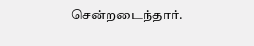சென்றடைந்தார்.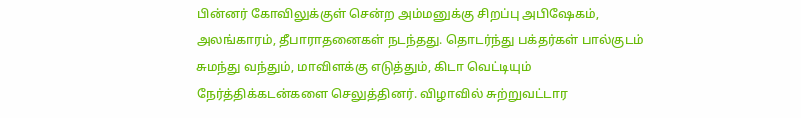பின்னர் கோவிலுக்குள் சென்ற அம்மனுக்கு சிறப்பு அபிஷேகம், அலங்காரம், தீபாராதனைகள் நடந்தது. தொடர்ந்து பக்தர்கள் பால்குடம் சுமந்து வந்தும், மாவிளக்கு எடுத்தும், கிடா வெட்டியும் நேர்த்திக்கடன்களை செலுத்தினர். விழாவில் சுற்றுவட்டார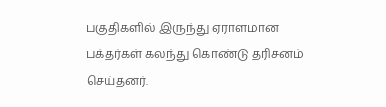பகுதிகளில் இருந்து ஏராளமான பக்தர்கள் கலந்து கொண்டு தரிசனம் செய்தனர்.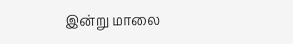இன்று மாலை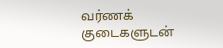வர்ணக் குடைகளுடன்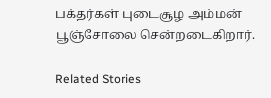பக்தர்கள் புடைசூழ அம்மன் பூஞ்சோலை சென்றடைகிறார்.

Related Stories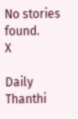No stories found.
X

Daily Thanthi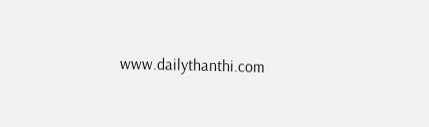www.dailythanthi.com